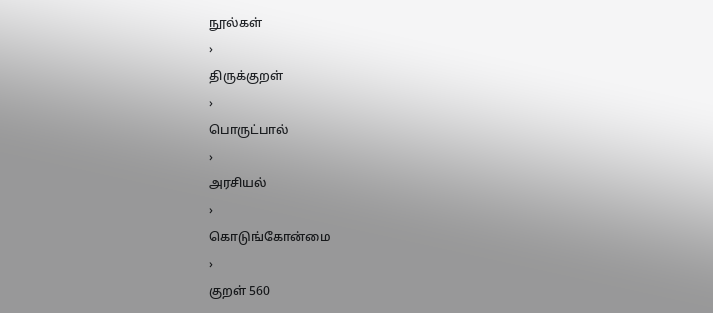நூல்கள்
›
திருக்குறள்
›
பொருட்பால்
›
அரசியல்
›
கொடுங்கோன்மை
›
குறள் 560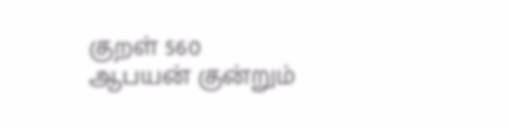குறள் 560
ஆபயன் குன்றும்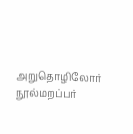அறுதொழிலோர் நூல்மறப்பர்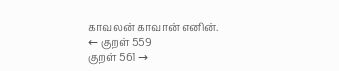காவலன் காவான் எனின்.
← குறள் 559
குறள் 561 →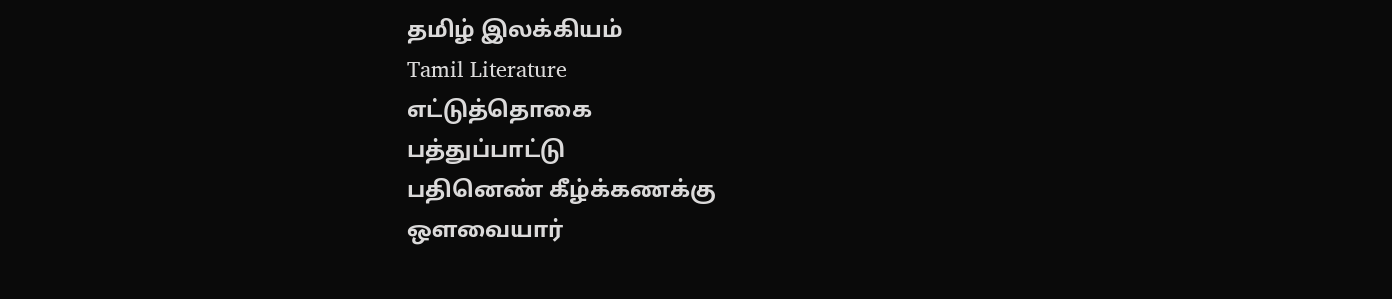தமிழ் இலக்கியம்
Tamil Literature
எட்டுத்தொகை
பத்துப்பாட்டு
பதினெண் கீழ்க்கணக்கு
ஔவையார்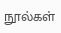நூல்கள்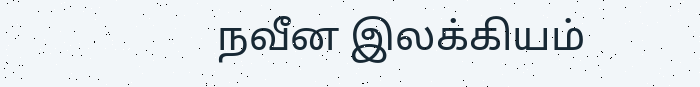நவீன இலக்கியம்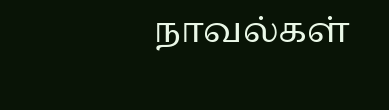நாவல்கள்